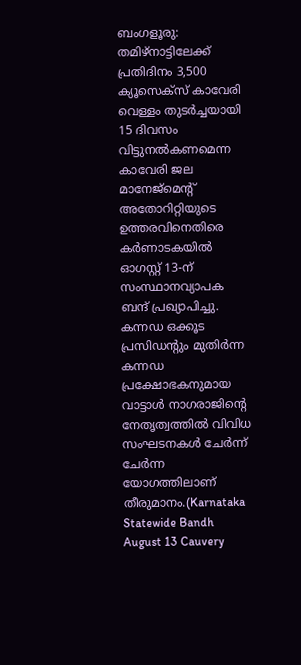ബംഗളൂരു: തമിഴ്നാട്ടിലേക്ക് പ്രതിദിനം 3,500 ക്യൂസെക്സ് കാവേരി വെള്ളം തുടർച്ചയായി 15 ദിവസം വിട്ടുനൽകണമെന്ന കാവേരി ജല മാനേജ്മെന്റ് അതോറിറ്റിയുടെ ഉത്തരവിനെതിരെ കർണാടകയിൽ ഓഗസ്റ്റ് 13-ന് സംസ്ഥാനവ്യാപക ബന്ദ് പ്രഖ്യാപിച്ചു. കന്നഡ ഒക്കൂട പ്രസിഡന്റും മുതിർന്ന കന്നഡ പ്രക്ഷോഭകനുമായ വാട്ടാൾ നാഗരാജിന്റെ നേതൃത്വത്തിൽ വിവിധ സംഘടനകൾ ചേർന്ന് ചേർന്ന യോഗത്തിലാണ് തീരുമാനം.(Karnataka Statewide Bandh August 13 Cauvery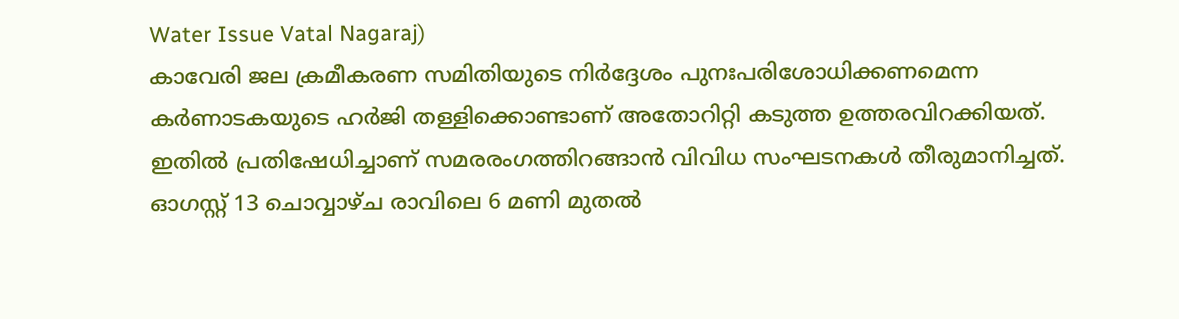Water Issue Vatal Nagaraj)
കാവേരി ജല ക്രമീകരണ സമിതിയുടെ നിർദ്ദേശം പുനഃപരിശോധിക്കണമെന്ന കർണാടകയുടെ ഹർജി തള്ളിക്കൊണ്ടാണ് അതോറിറ്റി കടുത്ത ഉത്തരവിറക്കിയത്. ഇതിൽ പ്രതിഷേധിച്ചാണ് സമരരംഗത്തിറങ്ങാൻ വിവിധ സംഘടനകൾ തീരുമാനിച്ചത്. ഓഗസ്റ്റ് 13 ചൊവ്വാഴ്ച രാവിലെ 6 മണി മുതൽ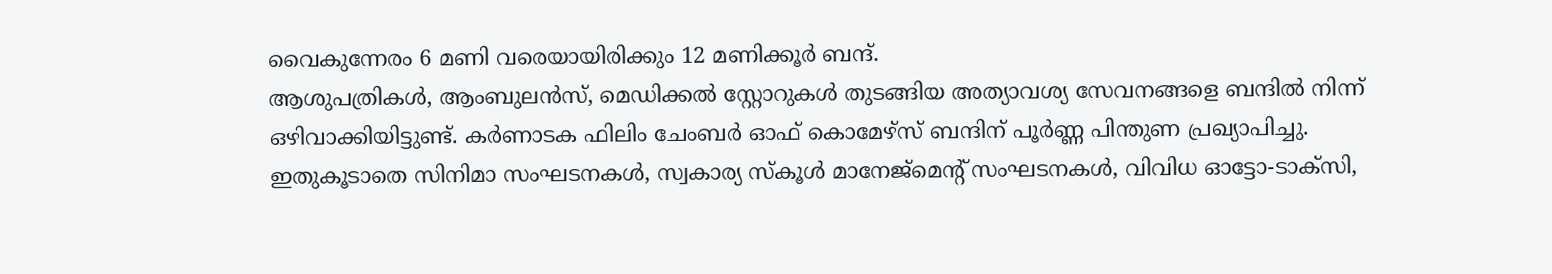വൈകുന്നേരം 6 മണി വരെയായിരിക്കും 12 മണിക്കൂർ ബന്ദ്.
ആശുപത്രികൾ, ആംബുലൻസ്, മെഡിക്കൽ സ്റ്റോറുകൾ തുടങ്ങിയ അത്യാവശ്യ സേവനങ്ങളെ ബന്ദിൽ നിന്ന് ഒഴിവാക്കിയിട്ടുണ്ട്. കർണാടക ഫിലിം ചേംബർ ഓഫ് കൊമേഴ്സ് ബന്ദിന് പൂർണ്ണ പിന്തുണ പ്രഖ്യാപിച്ചു. ഇതുകൂടാതെ സിനിമാ സംഘടനകൾ, സ്വകാര്യ സ്കൂൾ മാനേജ്മെന്റ് സംഘടനകൾ, വിവിധ ഓട്ടോ-ടാക്സി,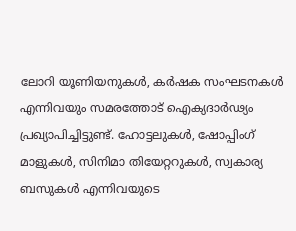ലോറി യൂണിയനുകൾ, കർഷക സംഘടനകൾ എന്നിവയും സമരത്തോട് ഐക്യദാർഢ്യം പ്രഖ്യാപിച്ചിട്ടുണ്ട്. ഹോട്ടലുകൾ, ഷോപ്പിംഗ് മാളുകൾ, സിനിമാ തിയേറ്ററുകൾ, സ്വകാര്യ ബസുകൾ എന്നിവയുടെ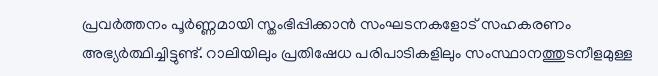പ്രവർത്തനം പൂർണ്ണമായി സ്തംഭിപ്പിക്കാൻ സംഘടനകളോട് സഹകരണം അഭ്യർത്ഥിച്ചിട്ടുണ്ട്. റാലിയിലും പ്രതിഷേധ പരിപാടികളിലും സംസ്ഥാനത്തുടനീളമുള്ള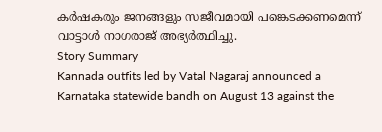കർഷകരും ജനങ്ങളും സജീവമായി പങ്കെടക്കണമെന്ന് വാട്ടാൾ നാഗരാജ് അഭ്യർത്ഥിച്ചു.
Story Summary
Kannada outfits led by Vatal Nagaraj announced a Karnataka statewide bandh on August 13 against the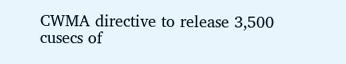CWMA directive to release 3,500 cusecs of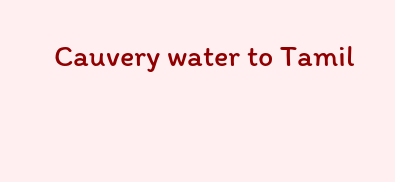Cauvery water to Tamil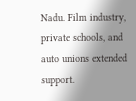Nadu. Film industry, private schools, and auto unions extended support.